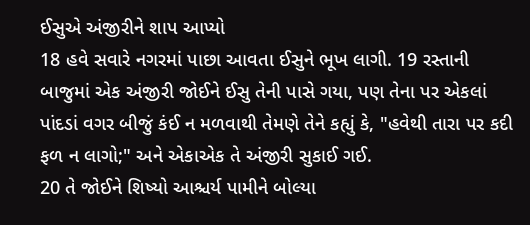ઈસુએ અંજીરીને શાપ આપ્યો
18 હવે સવારે નગરમાં પાછા આવતા ઈસુને ભૂખ લાગી. 19 રસ્તાની બાજુમાં એક અંજીરી જોઈને ઈસુ તેની પાસે ગયા, પણ તેના પર એકલાં પાંદડાં વગર બીજું કંઈ ન મળવાથી તેમણે તેને કહ્યું કે, "હવેથી તારા પર કદી ફળ ન લાગો;" અને એકાએક તે અંજીરી સુકાઈ ગઈ.
20 તે જોઈને શિષ્યો આશ્ચર્ય પામીને બોલ્યા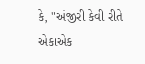કે, "અંજીરી કેવી રીતે એકાએક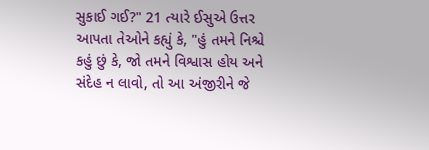સુકાઈ ગઈ?" 21 ત્યારે ઈસુએ ઉત્તર આપતા તેઓને કહ્યું કે, "હું તમને નિશ્ચે કહું છું કે, જો તમને વિશ્વાસ હોય અને સંદેહ ન લાવો, તો આ અંજીરીને જે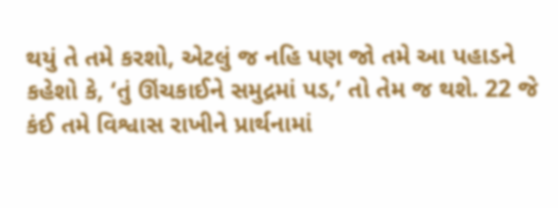થયું તે તમે કરશો, એટલું જ નહિ પણ જો તમે આ પહાડને કહેશો કે, ‘તું ઊંચકાઈને સમુદ્રમાં પડ,’ તો તેમ જ થશે. 22 જે કંઈ તમે વિશ્વાસ રાખીને પ્રાર્થનામાં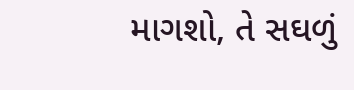માગશો, તે સઘળું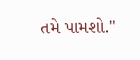તમે પામશો."